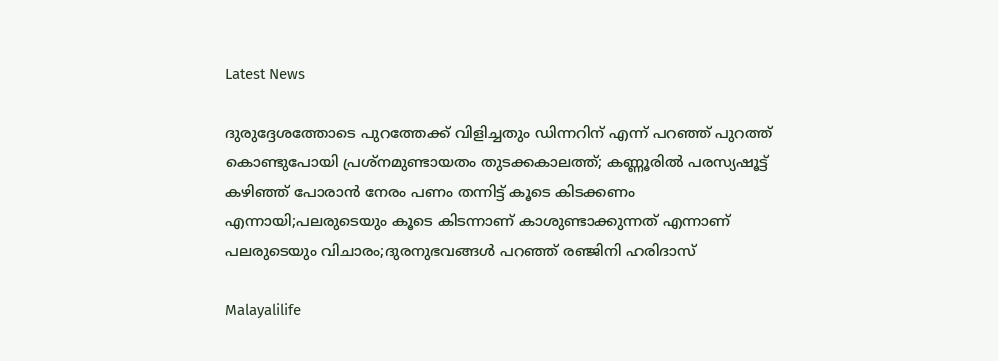Latest News

ദുരുദ്ദേശത്തോടെ പുറത്തേക്ക് വിളിച്ചതും ഡിന്നറിന് എന്ന് പറഞ്ഞ് പുറത്ത് കൊണ്ടുപോയി പ്രശ്നമുണ്ടായതം തുടക്കകാലത്ത്; കണ്ണൂരില്‍ പരസ്യഷൂട്ട് കഴിഞ്ഞ് പോരാന്‍ നേരം പണം തന്നിട്ട് കൂടെ കിടക്കണം എന്നായി;പലരുടെയും കൂടെ കിടന്നാണ് കാശുണ്ടാക്കുന്നത് എന്നാണ് പലരുടെയും വിചാരം;ദുരനുഭവങ്ങള്‍ പറഞ്ഞ് രഞ്ജിനി ഹരിദാസ്

Malayalilife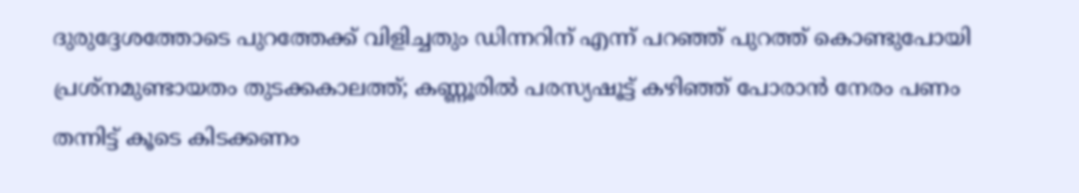ദുരുദ്ദേശത്തോടെ പുറത്തേക്ക് വിളിച്ചതും ഡിന്നറിന് എന്ന് പറഞ്ഞ് പുറത്ത് കൊണ്ടുപോയി പ്രശ്നമുണ്ടായതം തുടക്കകാലത്ത്; കണ്ണൂരില്‍ പരസ്യഷൂട്ട് കഴിഞ്ഞ് പോരാന്‍ നേരം പണം തന്നിട്ട് കൂടെ കിടക്കണം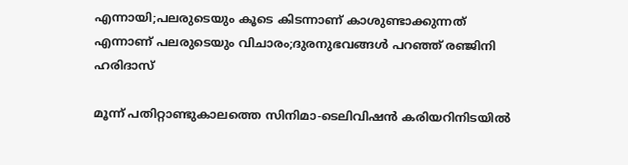എന്നായി;പലരുടെയും കൂടെ കിടന്നാണ് കാശുണ്ടാക്കുന്നത് എന്നാണ് പലരുടെയും വിചാരം;ദുരനുഭവങ്ങള്‍ പറഞ്ഞ് രഞ്ജിനി ഹരിദാസ്

മൂന്ന് പതിറ്റാണ്ടുകാലത്തെ സിനിമാ-ടെലിവിഷന്‍ കരിയറിനിടയില്‍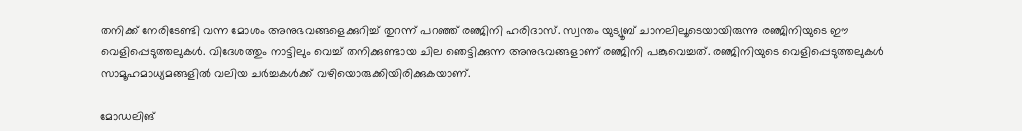തനിക്ക് നേരിടേണ്ടി വന്ന മോശം അനുഭവങ്ങളെക്കുറിച്ച് തുറന്ന് പറഞ്ഞ് രഞ്ജിനി ഹരിദാസ്. സ്വന്തം യുട്യൂബ് ചാനലിലൂടെയായിരുന്നു രഞ്ജിനിയുടെ ഈ വെളിപ്പെടുത്തലുകള്‍. വിദേശത്തും നാട്ടിലും വെച്ച് തനിക്കുണ്ടായ ചില ഞെട്ടിക്കുന്ന അനുഭവങ്ങളാണ് രഞ്ജിനി പങ്കുവെച്ചത്. രഞ്ജിനിയുടെ വെളിപ്പെടുത്തലുകള്‍ സാമൂഹമാധ്യമങ്ങളില്‍ വലിയ ചര്‍ച്ചകള്‍ക്ക് വഴിയൊരുക്കിയിരിക്കുകയാണ്.

മോഡലിങ്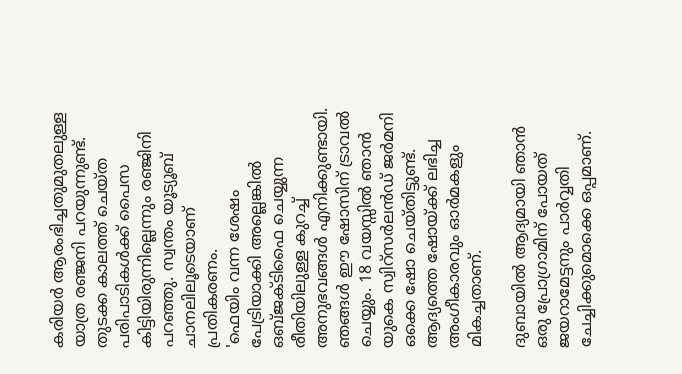കരിയര്‍ ആരംഭിച്ചതുമുതലുള്ള യാത്ര രഞ്ജനി പറയുന്നുണ്ട്. തുടക്ക കാലത്ത് ചെയ്ത പരിപാടികള്‍ക്ക് പൈസ കിട്ടിയിരുന്നില്ലെന്നും രഞ്ജിനി പറഞ്ഞു. സ്വന്തം യൂട്യൂബ് ചാനലിലൂടെയാണ് പ്രതികരണം.
'ഫെയിം വന്ന ശേഷം പേട്രിയാക്കി അല്ലെങ്കില്‍ ഒബ്ജക്ടിഫൈ ചെയ്യുന്ന രീതിയിലുള്ള കുറച്ച് അനുഭവങ്ങള്‍ എനിക്കുണ്ടായി. ഞങ്ങള്‍ ഈ ഷോസിന് ട്രാവല്‍ ചെയ്യും. 18 വയസ്സില്‍ ഞാന്‍ യുകെ സ്വിറ്‌സര്‍ലന്‍ഡ് ജര്‍മനി ഒക്കെ ഷോ ചെയ്തിട്ടുണ്ട്. ആദ്യത്തെ ഷോയ്ക്ക് ലഭിച്ച അംഗീകാരവും ഓര്‍മകളും മികച്ചതാണ്.

ദുബായില്‍ ആദ്യമായി ഞാന്‍ ഒരു പ്രോഗ്രാമിന് പോയത് ജയറാമേട്ടനും പാര്‍വ്വതി ചേച്ചിക്കുമൊക്കെ ഒപ്പമാണ്.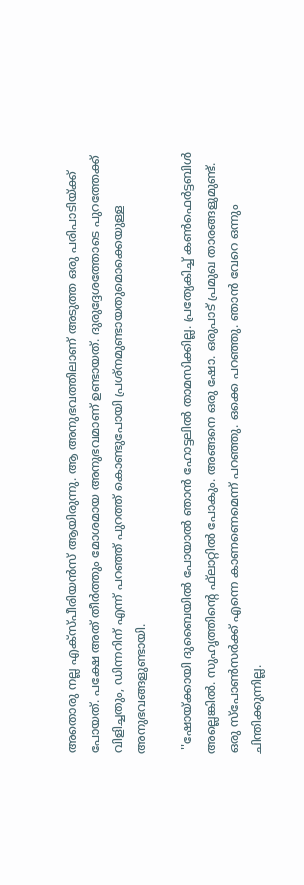അതൊരു നല്ല എക്സ്പീരിയന്‍സ് ആയിരുന്നു. ആ അനുഭവത്തിലാണ് അടുത്ത ഒരു പരിപാടിയ്ക്ക് പോയത്. പക്ഷേ അത് തീര്‍ത്തും മോശമായ അനുഭവമാണ് ഉണ്ടായത്. ദുരുദ്ദേശത്തോടെ പുറത്തേക്ക് വിളിച്ചതും, ഡിന്നറിന് എന്ന് പറഞ്ഞ് പുറത്ത് കൊണ്ടുപോയി പ്രശ്നമുണ്ടായതുമൊക്കെയുള്ള അനുഭവങ്ങളുണ്ടായി.

 ''ഷോയ്ക്കായി ദുബൈയില്‍ പോയാല്‍ ഞാന്‍ ഹോട്ടലില്‍ താമസിക്കില്ല. പ്രത്യേകിച്ച് കണ്‍ഫെര്‍ട്ടബിള്‍ അല്ലെങ്കില്‍. സുഹൃത്തിന്റെ ഫ്‌ലാറ്റില്‍ പോകും. അങ്ങനെ ഒരു ഷോ. ഒരുപാട് പ്രമുഖ താരങ്ങളുമുണ്ട്. ഒരു സ്‌പോണ്‍സര്‍ക്ക് എന്നെ കാണണെമെന്ന് പറഞ്ഞു. ഒക്കെ പറഞ്ഞു. ഞാന്‍ വേറെ ഒന്നും ചിന്തിക്കുന്നില്ല.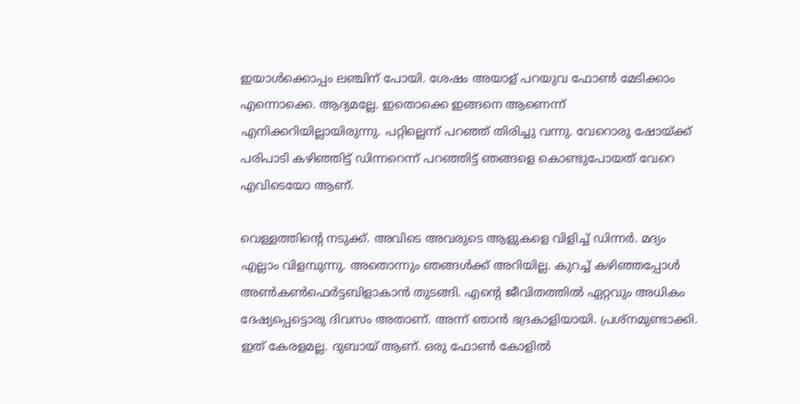ഇയാള്‍ക്കൊപ്പം ലഞ്ചിന് പോയി. ശേഷം അയാള് പറയുവ ഫോണ്‍ മേടിക്കാം എന്നൊക്കെ. ആദ്യമല്ലേ. ഇതൊക്കെ ഇങ്ങനെ ആണെന്ന് എനിക്കറിയില്ലായിരുന്നു. പറ്റില്ലെന്ന് പറഞ്ഞ് തിരിച്ചു വന്നു. വേറൊരു ഷോയ്ക്ക് പരിപാടി കഴിഞ്ഞിട്ട് ഡിന്നറെന്ന് പറഞ്ഞിട്ട് ഞങ്ങളെ കൊണ്ടുപോയത് വേറെ എവിടെയോ ആണ്.

വെള്ളത്തിന്റെ നടുക്ക്. അവിടെ അവരുടെ ആളുകളെ വിളിച്ച് ഡിന്നര്‍. മദ്യം എല്ലാം വിളമ്പുന്നു. അതൊന്നും ഞങ്ങള്‍ക്ക് അറിയില്ല. കുറച്ച് കഴിഞ്ഞപ്പോള്‍ അണ്‍കണ്‍ഫെര്‍ട്ടബിളാകാന്‍ തുടങ്ങി. എന്റെ ജീവിതത്തില്‍ ഏറ്റവും അധികം ദേഷ്യപ്പെട്ടൊരു ദിവസം അതാണ്. അന്ന് ഞാന്‍ ഭദ്രകാളിയായി. പ്രശ്‌നമുണ്ടാക്കി. ഇത് കേരളമല്ല. ദുബായ് ആണ്. ഒരു ഫോണ്‍ കോളില്‍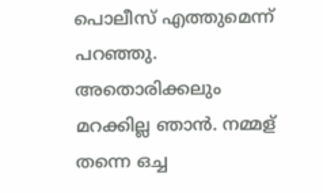പൊലീസ് എത്തുമെന്ന് പറഞ്ഞു. അതൊരിക്കലും മറക്കില്ല ഞാന്‍. നമ്മള് തന്നെ ഒച്ച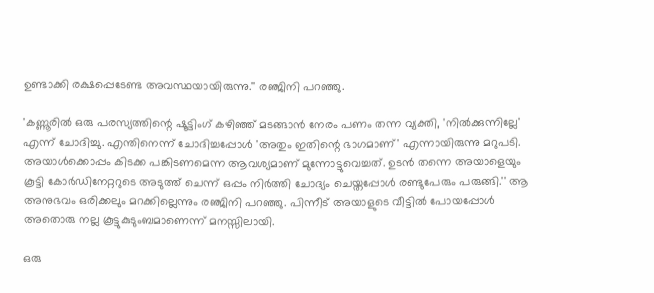ഉണ്ടാക്കി രക്ഷപ്പെടേണ്ട അവസ്ഥയായിരുന്നു.'' രഞ്ജിനി പറഞ്ഞു.

'കണ്ണൂരില്‍ ഒരു പരസ്യത്തിന്റെ ഷൂട്ടിംഗ് കഴിഞ്ഞ് മടങ്ങാന്‍ നേരം പണം തന്ന വ്യക്തി, 'നില്‍ക്കുന്നില്ലേ' എന്ന് ചോദിച്ചു. എന്തിനെന്ന് ചോദിച്ചപ്പോള്‍ 'അതും ഇതിന്റെ ഭാഗമാണ്' എന്നായിരുന്നു മറുപടി. അയാള്‍ക്കൊപ്പം കിടക്ക പങ്കിടണമെന്ന ആവശ്യമാണ് മുന്നോട്ടുവെച്ചത്. ഉടന്‍ തന്നെ അയാളെയും കൂട്ടി കോര്‍ഡിനേറ്ററുടെ അടുത്ത് ചെന്ന് ഒപ്പം നിര്‍ത്തി ചോദ്യം ചെയ്തപ്പോള്‍ രണ്ടുപേരും പരുങ്ങി.'' ആ അനുഭവം ഒരിക്കലും മറക്കില്ലെന്നും രഞ്ജിനി പറഞ്ഞു. പിന്നീട് അയാളുടെ വീട്ടില്‍ പോയപ്പോള്‍ അതൊരു നല്ല കൂട്ടുകുടുംബമാണെന്ന് മനസ്സിലായി.

ഒരു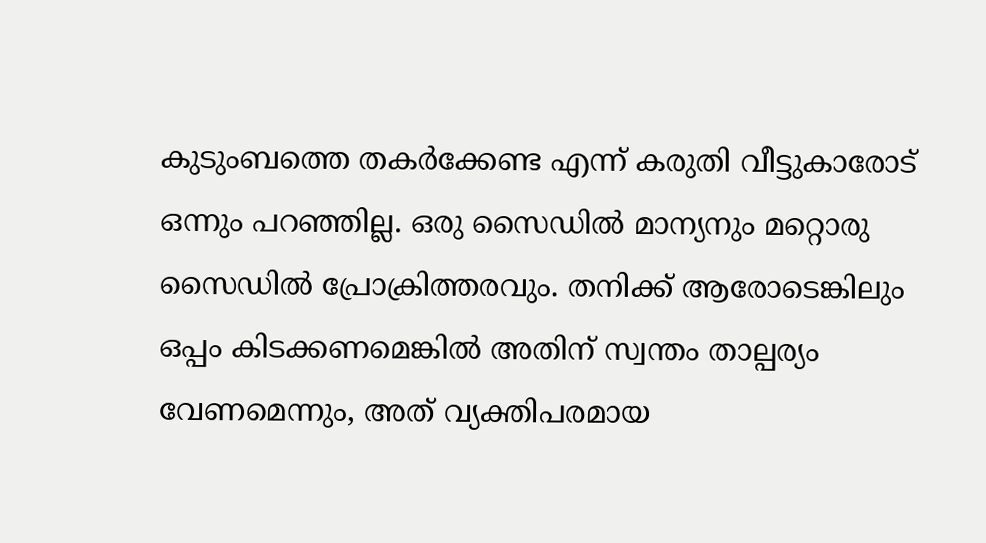കുടുംബത്തെ തകര്‍ക്കേണ്ട എന്ന് കരുതി വീട്ടുകാരോട് ഒന്നും പറഞ്ഞില്ല. ഒരു സൈഡില്‍ മാന്യനും മറ്റൊരു സൈഡില്‍ പ്രോക്രിത്തരവും. തനിക്ക് ആരോടെങ്കിലും ഒപ്പം കിടക്കണമെങ്കില്‍ അതിന് സ്വന്തം താല്പര്യം വേണമെന്നും, അത് വ്യക്തിപരമായ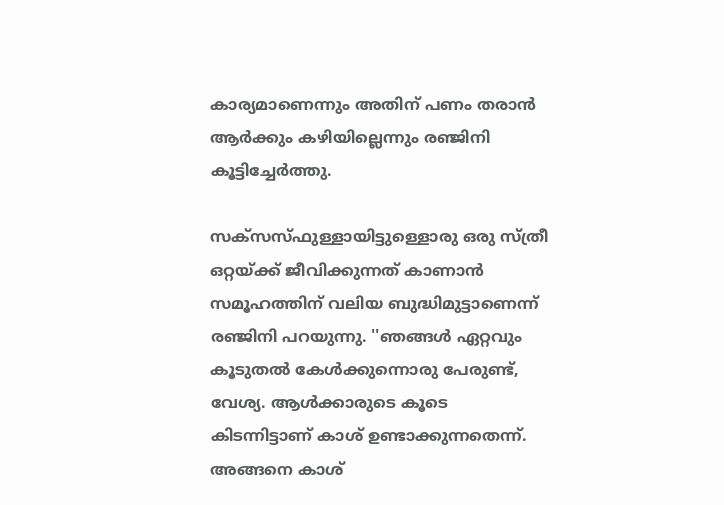കാര്യമാണെന്നും അതിന് പണം തരാന്‍ ആര്‍ക്കും കഴിയില്ലെന്നും രഞ്ജിനി കൂട്ടിച്ചേര്‍ത്തു.

സക്‌സസ്ഫുള്ളായിട്ടുള്ളൊരു ഒരു സ്ത്രീ ഒറ്റയ്ക്ക് ജീവിക്കുന്നത് കാണാന്‍ സമൂഹത്തിന് വലിയ ബുദ്ധിമുട്ടാണെന്ന് രഞ്ജിനി പറയുന്നു. ''ഞങ്ങള്‍ ഏറ്റവും കൂടുതല്‍ കേള്‍ക്കുന്നൊരു പേരുണ്ട്, വേശ്യ. ആള്‍ക്കാരുടെ കൂടെ കിടന്നിട്ടാണ് കാശ് ഉണ്ടാക്കുന്നതെന്ന്. അങ്ങനെ കാശ്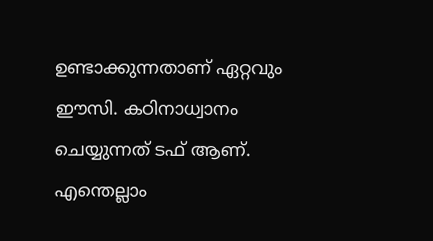ഉണ്ടാക്കുന്നതാണ് ഏറ്റവും ഈസി. കഠിനാധ്വാനം ചെയ്യുന്നത് ടഫ് ആണ്. എന്തെല്ലാം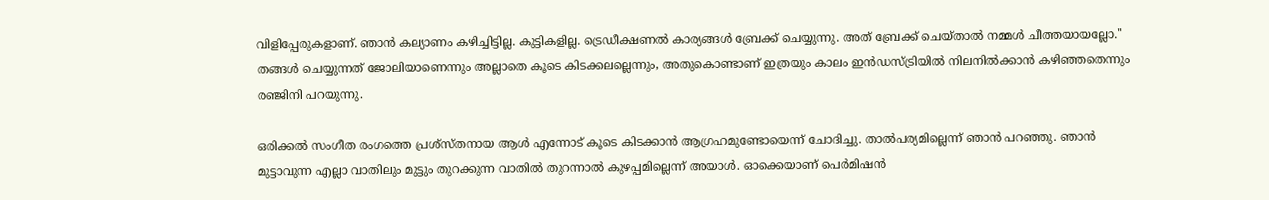വിളിപ്പേരുകളാണ്. ഞാന്‍ കല്യാണം കഴിച്ചിട്ടില്ല. കുട്ടികളില്ല. ട്രെഡീക്ഷണല്‍ കാര്യങ്ങള്‍ ബ്രേക്ക് ചെയ്യുന്നു. അത് ബ്രേക്ക് ചെയ്താല്‍ നമ്മള്‍ ചീത്തയായല്ലോ.'' തങ്ങള്‍ ചെയ്യുന്നത് ജോലിയാണെന്നും അല്ലാതെ കൂടെ കിടക്കലല്ലെന്നും, അതുകൊണ്ടാണ് ഇത്രയും കാലം ഇന്‍ഡസ്ട്രിയില്‍ നിലനില്‍ക്കാന്‍ കഴിഞ്ഞതെന്നും രഞ്ജിനി പറയുന്നു.

ഒരിക്കല്‍ സംഗീത രംഗത്തെ പ്രശ്‌സ്തനായ ആള്‍ എന്നോട് കൂടെ കിടക്കാന്‍ ആഗ്രഹമുണ്ടോയെന്ന് ചോദിച്ചു. താല്‍പര്യമില്ലെന്ന് ഞാന്‍ പറഞ്ഞു. ഞാന്‍ മുട്ടാവുന്ന എല്ലാ വാതിലും മുട്ടും തുറക്കുന്ന വാതില്‍ തുറന്നാല്‍ കുഴപ്പമില്ലെന്ന് അയാള്‍. ഓക്കെയാണ് പെര്‍മിഷന്‍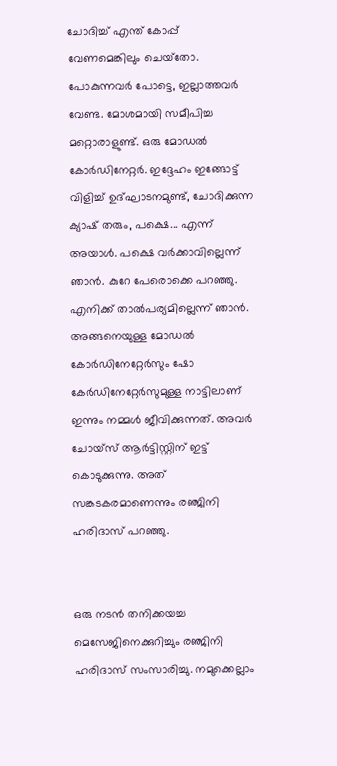ചോദിച്ച് എന്ത് കോപ്പ് വേണമെങ്കിലും ചെയ്‌തോ. പോകുന്നവര്‍ പോട്ടെ, ഇല്ലാത്തവര്‍ വേണ്ട. മോശമായി സമീപിച്ച മറ്റൊരാളുണ്ട്. ഒരു മോഡല്‍ കോര്‍ഡിനേറ്റര്‍. ഇദ്ദേഹം ഇങ്ങോട്ട് വിളിച്ച് ഉദ്ഘാടനമുണ്ട്, ചോദിക്കുന്ന ക്യാഷ് തരും, പക്ഷെ... എന്ന് അയാള്‍. പക്ഷെ വര്‍ക്കാവില്ലെന്ന് ഞാന്‍. കുറേ പേരൊക്കെ പറഞ്ഞു. എനിക്ക് താല്‍പര്യമില്ലെന്ന് ഞാന്‍. അങ്ങനെയുള്ള മോഡല്‍ കോര്‍ഡിനേറ്റേര്‍സും ഷോ കേര്‍ഡിനേറ്റേര്‍സുമുള്ള നാട്ടിലാണ് ഇന്നും നമ്മള്‍ ജീവിക്കുന്നത്. അവര്‍ ചോയ്‌സ് ആര്‍ട്ടിസ്റ്റിന് ഇട്ട് കൊടുക്കുന്നു. അത് സങ്കടകരമാണെന്നും രഞ്ജിനി ഹരിദാസ് പറഞ്ഞു.


ഒരു നടന്‍ തനിക്കയച്ച മെസേജിനെക്കുറിച്ചും രഞ്ജിനി ഹരിദാസ് സംസാരിച്ചു. നമുക്കെല്ലാം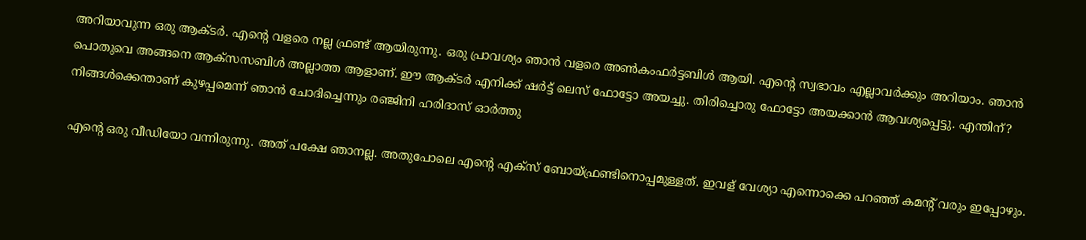അറിയാവുന്ന ഒരു ആക്ടര്‍. എന്റെ വളരെ നല്ല ഫ്രണ്ട് ആയിരുന്നു. ഒരു പ്രാവശ്യം ഞാന്‍ വളരെ അണ്‍കംഫര്‍ട്ടബിള്‍ ആയി. എന്റെ സ്വഭാവം എല്ലാവര്‍ക്കും അറിയാം. ഞാന്‍ പൊതുവെ അങ്ങനെ ആക്‌സസബിള്‍ അല്ലാത്ത ആളാണ്. ഈ ആക്ടര്‍ എനിക്ക് ഷര്‍ട്ട് ലെസ് ഫോട്ടോ അയച്ചു. തിരിച്ചൊരു ഫോട്ടോ അയക്കാന്‍ ആവശ്യപ്പെട്ടു. എന്തിന്? നിങ്ങള്‍ക്കെന്താണ് കുഴപ്പമെന്ന് ഞാന്‍ ചോദിച്ചെന്നും രഞ്ജിനി ഹരിദാസ് ഓര്‍ത്തു

എന്റെ ഒരു വീഡിയോ വന്നിരുന്നു. അത് പക്ഷേ ഞാനല്ല. അതുപോലെ എന്റെ എക്‌സ് ബോയ്ഫ്രണ്ടിനൊപ്പമുള്ളത്. ഇവള് വേശ്യാ എന്നൊക്കെ പറഞ്ഞ് കമന്റ് വരും ഇപ്പോഴും.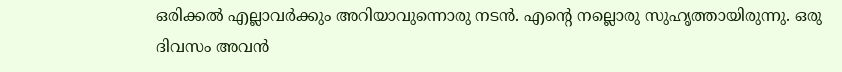ഒരിക്കല്‍ എല്ലാവര്‍ക്കും അറിയാവുന്നൊരു നടന്‍. എന്റെ നല്ലൊരു സുഹൃത്തായിരുന്നു. ഒരു ദിവസം അവന്‍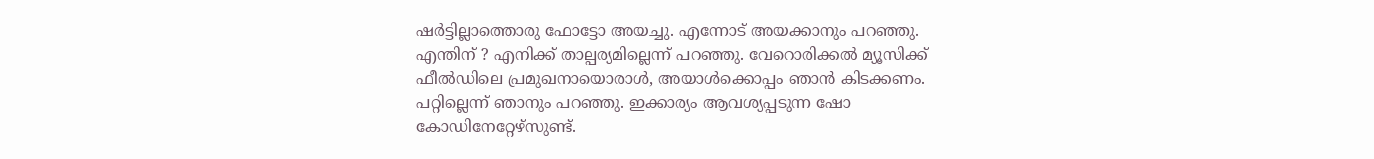ഷര്‍ട്ടില്ലാത്തൊരു ഫോട്ടോ അയച്ചു. എന്നോട് അയക്കാനും പറഞ്ഞു. എന്തിന് ? എനിക്ക് താല്പര്യമില്ലെന്ന് പറഞ്ഞു. വേറൊരിക്കല്‍ മ്യൂസിക്ക് ഫീല്‍ഡിലെ പ്രമുഖനായൊരാള്‍, അയാള്‍ക്കൊപ്പം ഞാന്‍ കിടക്കണം. പറ്റില്ലെന്ന് ഞാനും പറഞ്ഞു. ഇക്കാര്യം ആവശ്യപ്പടുന്ന ഷോ കോഡിനേറ്റേഴ്‌സുണ്ട്.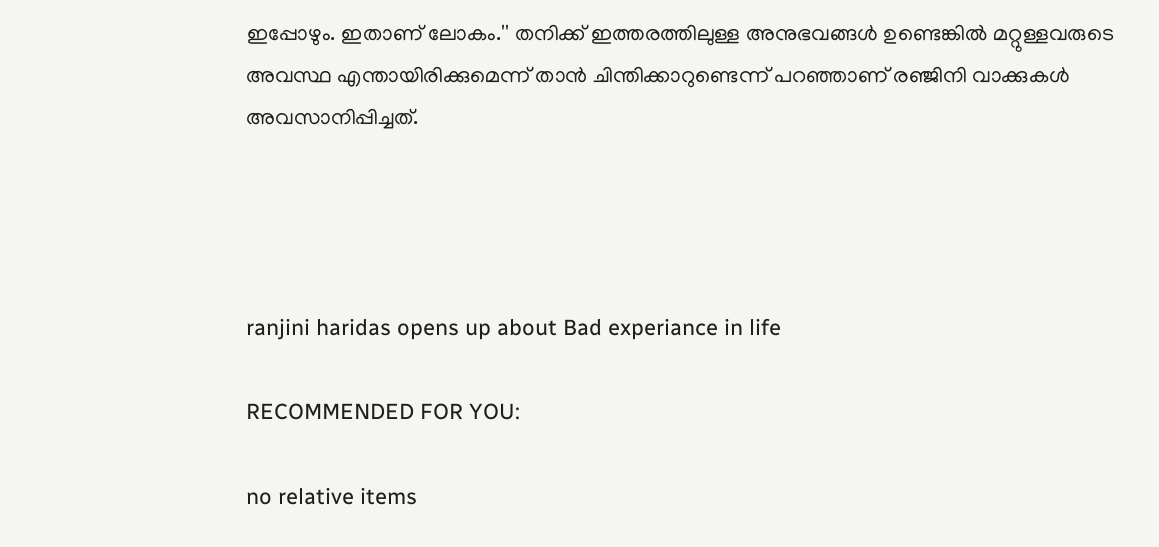ഇപ്പോഴും. ഇതാണ് ലോകം.'' തനിക്ക് ഇത്തരത്തിലുള്ള അനുഭവങ്ങള്‍ ഉണ്ടെങ്കില്‍ മറ്റുള്ളവരുടെ അവസ്ഥ എന്തായിരിക്കുമെന്ന് താന്‍ ചിന്തിക്കാറുണ്ടെന്ന് പറഞ്ഞാണ് രഞ്ജിനി വാക്കുകള്‍ അവസാനിപ്പിച്ചത്.




ranjini haridas opens up about Bad experiance in life

RECOMMENDED FOR YOU:

no relative items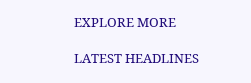EXPLORE MORE

LATEST HEADLINES